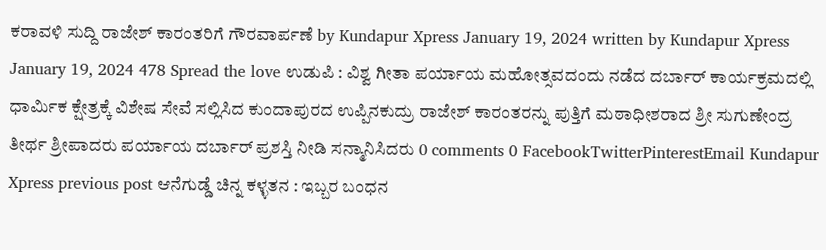ಕರಾವಳಿ ಸುದ್ದಿ ರಾಜೇಶ್ ಕಾರಂತರಿಗೆ ಗೌರವಾರ್ಪಣೆ by Kundapur Xpress January 19, 2024 written by Kundapur Xpress January 19, 2024 478 Spread the love ಉಡುಪಿ : ವಿಶ್ವ ಗೀತಾ ಪರ್ಯಾಯ ಮಹೋತ್ಸವದಂದು ನಡೆದ ದರ್ಬಾರ್ ಕಾರ್ಯಕ್ರಮದಲ್ಲಿ ಧಾರ್ಮಿಕ ಕ್ಷೇತ್ರಕ್ಕೆ ವಿಶೇಷ ಸೇವೆ ಸಲ್ಲಿಸಿದ ಕುಂದಾಪುರದ ಉಪ್ಪಿನಕುದ್ರು ರಾಜೇಶ್ ಕಾರಂತರನ್ನು ಪುತ್ತಿಗೆ ಮಠಾಧೀಶರಾದ ಶ್ರೀ ಸುಗುಣೇಂದ್ರ ತೀರ್ಥ ಶ್ರೀಪಾದರು ಪರ್ಯಾಯ ದರ್ಬಾರ್ ಪ್ರಶಸ್ತಿ ನೀಡಿ ಸನ್ಮಾನಿಸಿದರು 0 comments 0 FacebookTwitterPinterestEmail Kundapur Xpress previous post ಆನೆಗುಡ್ಡೆ ಚಿನ್ನ ಕಳ್ಳತನ : ಇಬ್ಬರ ಬಂಧನ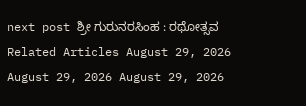next post ಶ್ರೀ ಗುರುನರಸಿಂಹ : ರಥೋತ್ಸವ Related Articles August 29, 2026 August 29, 2026 August 29, 2026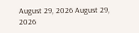August 29, 2026 August 29, 2026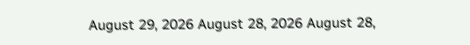August 29, 2026 August 28, 2026 August 28,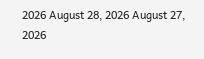2026 August 28, 2026 August 27, 2026